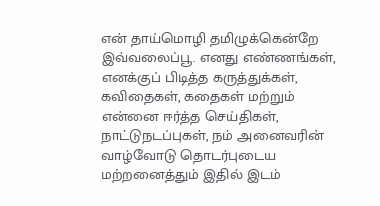என் தாய்மொழி தமிழுக்கென்றே இவ்வலைப்பூ. எனது எண்ணங்கள், எனக்குப் பிடித்த கருத்துக்கள், கவிதைகள், கதைகள் மற்றும் என்னை ஈர்த்த செய்திகள், நாட்டுநடப்புகள், நம் அனைவரின் வாழ்வோடு தொடர்புடைய மற்றனைத்தும் இதில் இடம்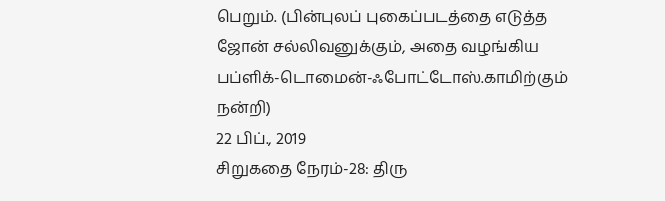பெறும். (பின்புலப் புகைப்படத்தை எடுத்த ஜோன் சல்லிவனுக்கும், அதை வழங்கிய பப்ளிக்-டொமைன்-ஃபோட்டோஸ்.காமிற்கும் நன்றி)
22 பிப்., 2019
சிறுகதை நேரம்-28: திரு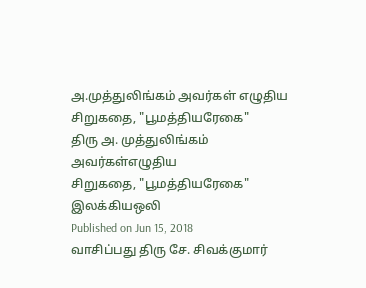அ.முத்துலிங்கம் அவர்கள் எழுதிய சிறுகதை, "பூமத்தியரேகை"
திரு அ. முத்துலிங்கம் அவர்கள்எழுதிய
சிறுகதை, "பூமத்தியரேகை"
இலக்கியஒலி
Published on Jun 15, 2018
வாசிப்பது திரு சே. சிவக்குமார்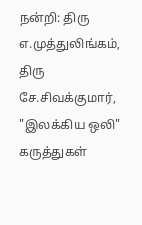நன்றி: திரு எ.முத்துலிங்கம், திரு சே.சிவக்குமார், "இலக்கிய ஒலி"
கருத்துகள்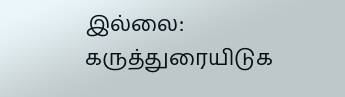இல்லை:
கருத்துரையிடுக